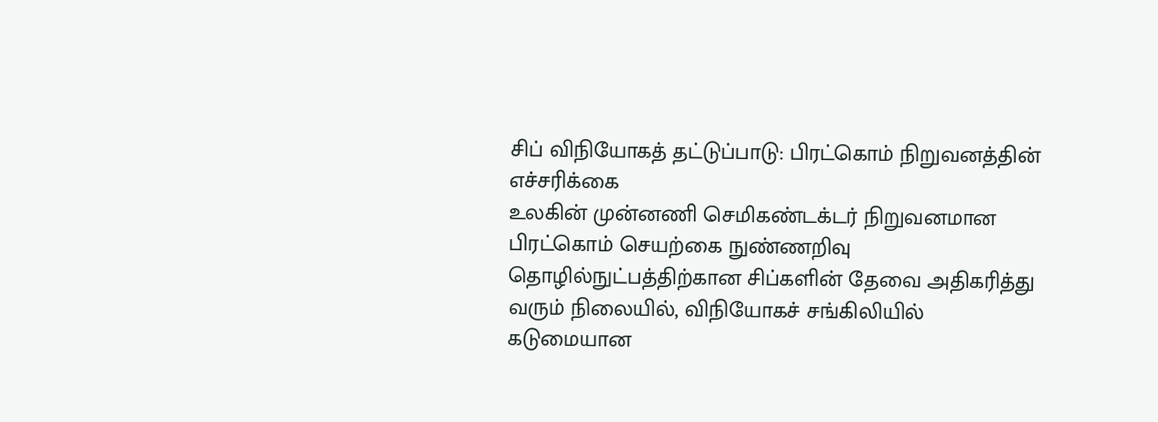சிப் விநியோகத் தட்டுப்பாடு: பிரட்கொம் நிறுவனத்தின் எச்சரிக்கை
உலகின் முன்னணி செமிகண்டக்டர் நிறுவனமான பிரட்கொம் செயற்கை நுண்ணறிவு தொழில்நுட்பத்திற்கான சிப்களின் தேவை அதிகரித்து வரும் நிலையில், விநியோகச் சங்கிலியில் கடுமையான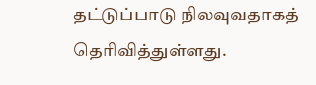தட்டுப்பாடு நிலவுவதாகத் தெரிவித்துள்ளது.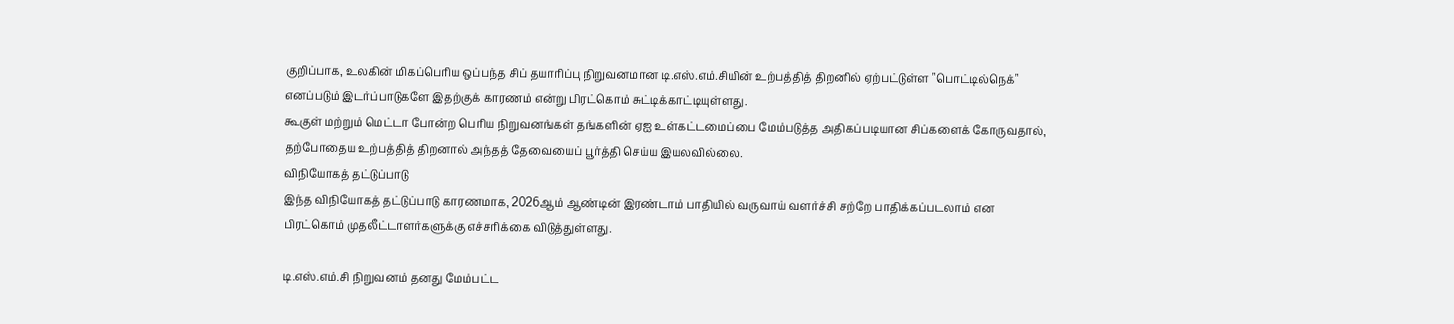குறிப்பாக, உலகின் மிகப்பெரிய ஒப்பந்த சிப் தயாரிப்பு நிறுவனமான டி.எஸ்.எம்.சியின் உற்பத்தித் திறனில் ஏற்பட்டுள்ள "பொட்டில்நெக்" எனப்படும் இடர்ப்பாடுகளே இதற்குக் காரணம் என்று பிரட்கொம் சுட்டிக்காட்டியுள்ளது.
கூகுள் மற்றும் மெட்டா போன்ற பெரிய நிறுவனங்கள் தங்களின் ஏஐ உள்கட்டமைப்பை மேம்படுத்த அதிகப்படியான சிப்களைக் கோருவதால், தற்போதைய உற்பத்தித் திறனால் அந்தத் தேவையைப் பூர்த்தி செய்ய இயலவில்லை.
விநியோகத் தட்டுப்பாடு
இந்த விநியோகத் தட்டுப்பாடு காரணமாக, 2026ஆம் ஆண்டின் இரண்டாம் பாதியில் வருவாய் வளர்ச்சி சற்றே பாதிக்கப்படலாம் என பிரட்கொம் முதலீட்டாளர்களுக்கு எச்சரிக்கை விடுத்துள்ளது.

டி.எஸ்.எம்.சி நிறுவனம் தனது மேம்பட்ட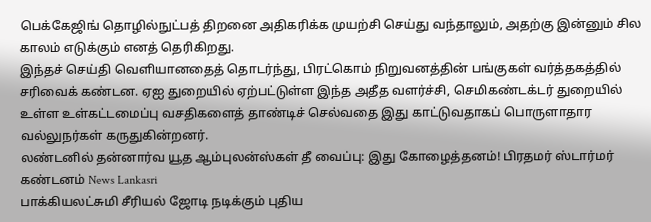பெக்கேஜிங் தொழில்நுட்பத் திறனை அதிகரிக்க முயற்சி செய்து வந்தாலும், அதற்கு இன்னும் சில காலம் எடுக்கும் எனத் தெரிகிறது.
இந்தச் செய்தி வெளியானதைத் தொடர்ந்து, பிரட்கொம் நிறுவனத்தின் பங்குகள் வர்த்தகத்தில் சரிவைக் கண்டன. ஏஐ துறையில் ஏற்பட்டுள்ள இந்த அதீத வளர்ச்சி, செமிகண்டக்டர் துறையில் உள்ள உள்கட்டமைப்பு வசதிகளைத் தாண்டிச் செல்வதை இது காட்டுவதாகப் பொருளாதார வல்லுநர்கள் கருதுகின்றனர்.
லண்டனில் தன்னார்வ யூத ஆம்புலன்ஸ்கள் தீ வைப்பு: இது கோழைத்தனம்! பிரதமர் ஸ்டார்மர் கண்டனம் News Lankasri
பாக்கியலட்சுமி சீரியல் ஜோடி நடிக்கும் புதிய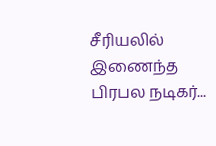சீரியலில் இணைந்த பிரபல நடிகர்...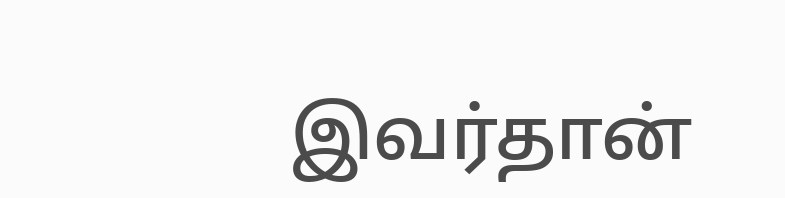இவர்தான்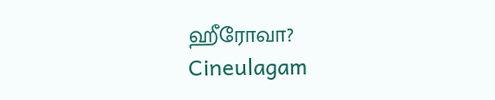ஹீரோவா? Cineulagam